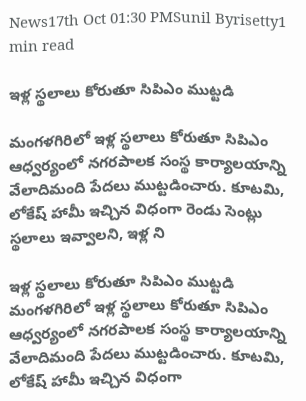News17th Oct 01:30 PMSunil Byrisetty1 min read

ఇళ్ల స్థలాలు కోరుతూ సిపిఎం ముట్టడి

మంగళగిరిలో ఇళ్ల స్థలాలు కోరుతూ సిపిఎం ఆధ్వర్యంలో నగరపాలక సంస్థ కార్యాలయాన్ని వేలాదిమంది పేదలు ముట్టడించారు. కూటమి, లోకేష్ హామీ ఇచ్చిన విధంగా రెండు సెంట్లు స్థలాలు ఇవ్వాలని, ఇళ్ల ని

ఇళ్ల స్థలాలు కోరుతూ సిపిఎం ముట్టడి
మంగళగిరిలో ఇళ్ల స్థలాలు కోరుతూ సిపిఎం ఆధ్వర్యంలో నగరపాలక సంస్థ కార్యాలయాన్ని వేలాదిమంది పేదలు ముట్టడించారు. కూటమి, లోకేష్ హామీ ఇచ్చిన విధంగా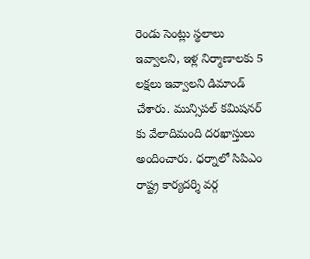రెండు సెంట్లు స్థలాలు ఇవ్వాలని, ఇళ్ల నిర్మాణాలకు 5 లక్షలు ఇవ్వాలని డిమాండ్ చేశారు. మున్సిపల్ కమిషనర్ కు వేలాదిమంది దరఖాస్తులు అందించారు. ధర్నాలో సిపిఎం రాష్ట్ర కార్యదర్శి వర్గ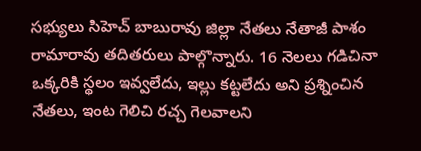సభ్యులు సిహెచ్ బాబురావు జిల్లా నేతలు నేతాజీ పాశం రామారావు తదితరులు పాల్గొన్నారు. 16 నెలలు గడిచినా ఒక్కరికి స్థలం ఇవ్వలేదు, ఇల్లు కట్టలేదు అని ప్రశ్నించిన నేతలు, ఇంట గెలిచి రచ్చ గెలవాలని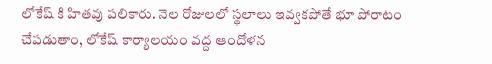లోకేష్ కి హితవు పలికారు. నెల రోజులలో స్థలాలు ఇవ్వకపోతే భూ పోరాటం చేపడుతాం, లోకేష్ కార్యాలయం వద్ద ఆందోళన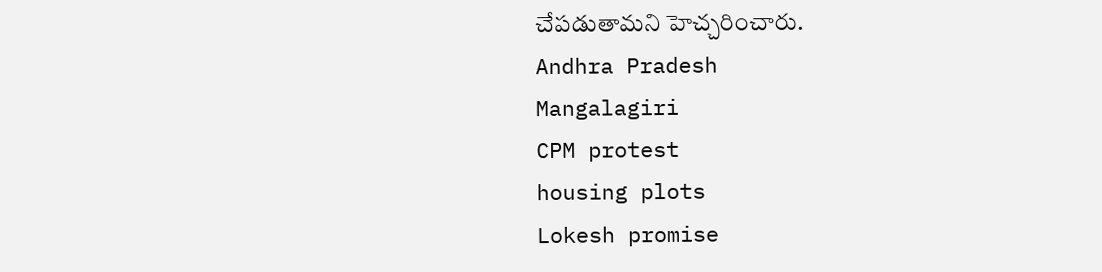చేపడుతామని హెచ్చరించారు.
Andhra Pradesh
Mangalagiri
CPM protest
housing plots
Lokesh promise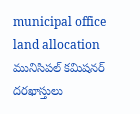municipal office
land allocation
మునిసిపల్ కమిషనర్
దరఖాస్తులు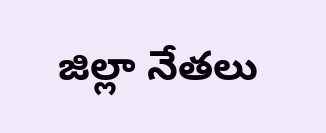జిల్లా నేతలు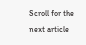Scroll for the next article